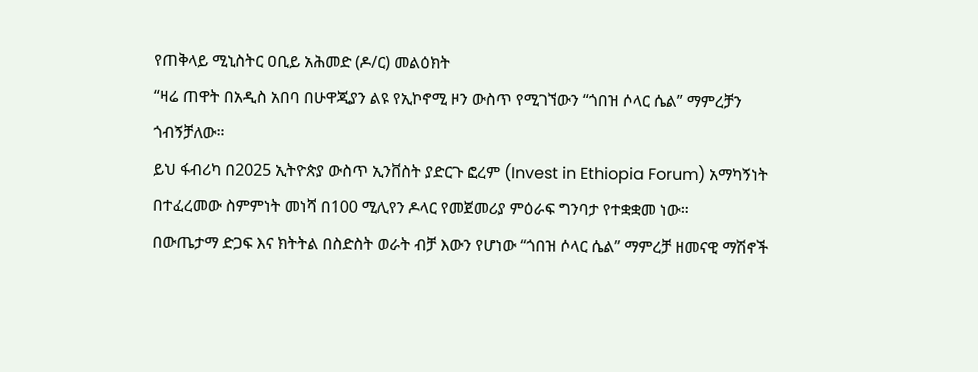የጠቅላይ ሚኒስትር ዐቢይ አሕመድ (ዶ/ር) መልዕክት
“ዛሬ ጠዋት በአዲስ አበባ በሁዋጂያን ልዩ የኢኮኖሚ ዞን ውስጥ የሚገኘውን “ጎበዝ ሶላር ሴል” ማምረቻን ጎብኝቻለው።
ይህ ፋብሪካ በ2025 ኢትዮጵያ ውስጥ ኢንቨስት ያድርጉ ፎረም (Invest in Ethiopia Forum) አማካኝነት በተፈረመው ስምምነት መነሻ በ100 ሚሊየን ዶላር የመጀመሪያ ምዕራፍ ግንባታ የተቋቋመ ነው።
በውጤታማ ድጋፍ እና ክትትል በስድስት ወራት ብቻ እውን የሆነው “ጎበዝ ሶላር ሴል” ማምረቻ ዘመናዊ ማሽኖች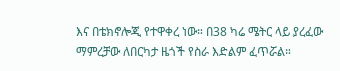እና በቴክኖሎጂ የተዋቀረ ነው። በ38 ካሬ ሜትር ላይ ያረፈው ማምረቻው ለበርካታ ዜጎች የስራ እድልም ፈጥሯል።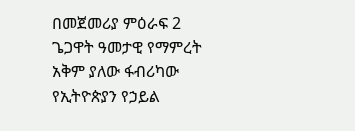በመጀመሪያ ምዕራፍ 2 ጌጋዋት ዓመታዊ የማምረት አቅም ያለው ፋብሪካው የኢትዮጵያን የኃይል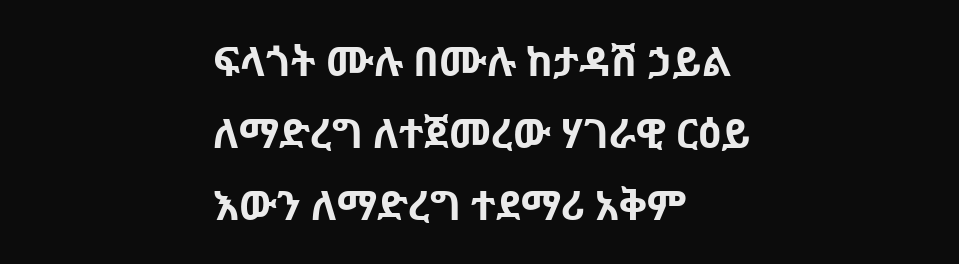ፍላጎት ሙሉ በሙሉ ከታዳሽ ኃይል ለማድረግ ለተጀመረው ሃገራዊ ርዕይ እውን ለማድረግ ተደማሪ አቅም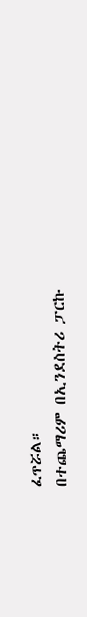ፈጥሯል።
በተጨማሪም በኢንደስትሪ ፓርኩ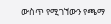ውስጥ የሚገኘውን የጫማ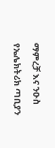ማምረቻ እና ንዑስ የኤሌክትሪክ ጣቢያን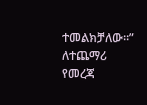ተመልክቻለው።”
ለተጨማሪ የመረጃ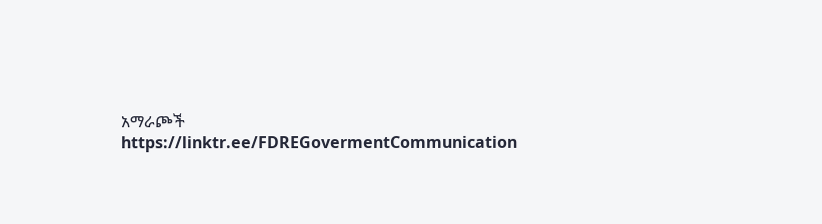አማራጮች
https://linktr.ee/FDREGovermentCommunication